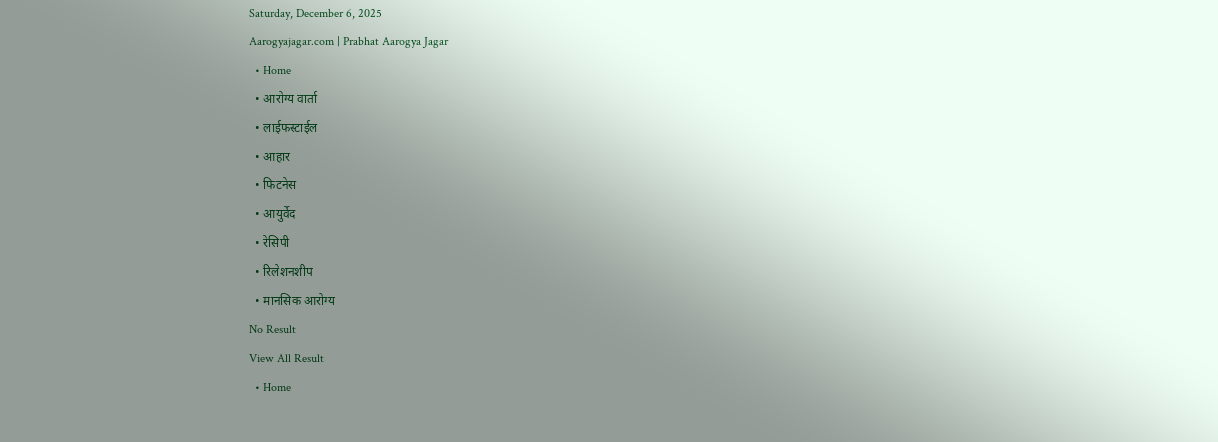Saturday, December 6, 2025
Aarogyajagar.com | Prabhat Aarogya Jagar
  • Home
  • आरोग्य वार्ता
  • लाईफस्टाईल
  • आहार
  • फिटनेस
  • आयुर्वेद
  • रेसिपी
  • रिलेशनशीप
  • मानसिक आरोग्य
No Result
View All Result
  • Home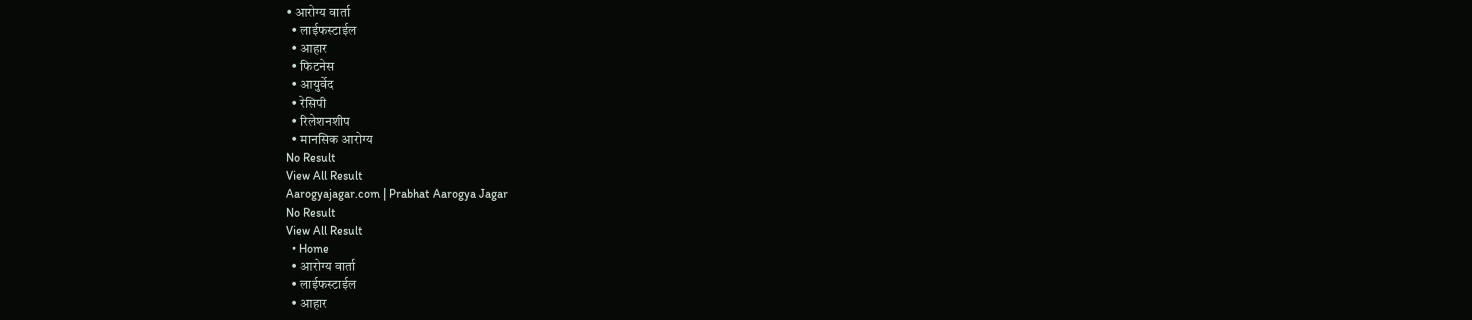• आरोग्य वार्ता
  • लाईफस्टाईल
  • आहार
  • फिटनेस
  • आयुर्वेद
  • रेसिपी
  • रिलेशनशीप
  • मानसिक आरोग्य
No Result
View All Result
Aarogyajagar.com | Prabhat Aarogya Jagar
No Result
View All Result
  • Home
  • आरोग्य वार्ता
  • लाईफस्टाईल
  • आहार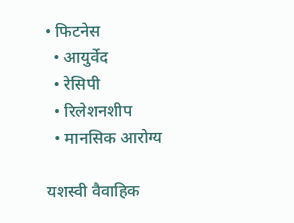• फिटनेस
  • आयुर्वेद
  • रेसिपी
  • रिलेशनशीप
  • मानसिक आरोग्य

यशस्वी वैवाहिक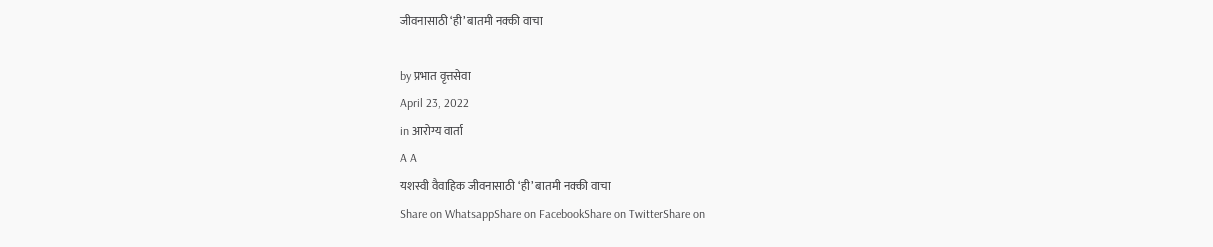जीवनासाठी ‘ही’ बातमी नक्की वाचा

by प्रभात वृत्तसेवा
April 23, 2022
in आरोग्य वार्ता
A A
यशस्वी वैवाहिक जीवनासाठी ‘ही’ बातमी नक्की वाचा
Share on WhatsappShare on FacebookShare on TwitterShare on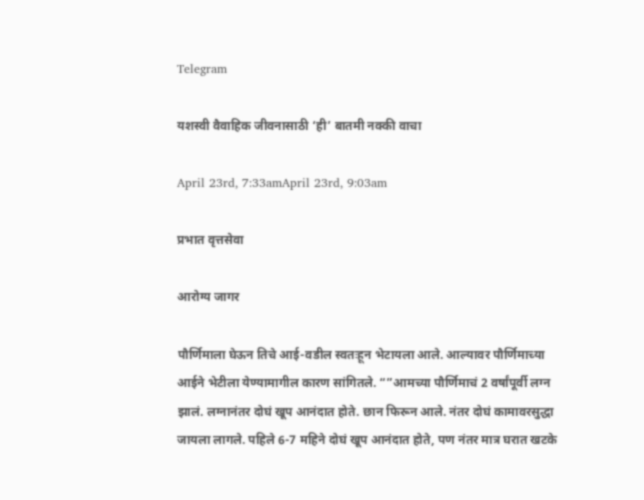Telegram

यशस्वी वैवाहिक जीवनासाठी ‘ही’ बातमी नक्की वाचा

April 23rd, 7:33amApril 23rd, 9:03am

प्रभात वृत्तसेवा

आरोग्य जागर

पौर्णिमाला घेऊन तिचे आई-वडील स्वतःहून भेटायला आले. आल्यावर पौर्णिमाच्या आईने भेटीला येण्यामागील कारण सांगितले. “”आमच्या पौर्णिमाचं 2 वर्षांपूर्वी लग्न झालं. लग्नानंतर दोघं खूप आनंदात होते. छान फिरून आले. नंतर दोघं कामावरसुद्धा जायला लागले. पहिले 6-7 महिने दोघं खूप आनंदात होते, पण नंतर मात्र घरात खटके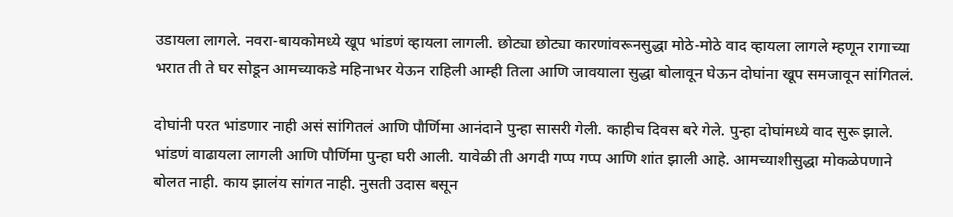उडायला लागले. नवरा-बायकोमध्ये खूप भांडणं व्हायला लागली. छोट्या छोट्या कारणांवरूनसुद्धा मोठे-मोठे वाद व्हायला लागले म्हणून रागाच्या भरात ती ते घर सोडून आमच्याकडे महिनाभर येऊन राहिली आम्ही तिला आणि जावयाला सुद्धा बोलावून घेऊन दोघांना खूप समजावून सांगितलं.

दोघांनी परत भांडणार नाही असं सांगितलं आणि पौर्णिमा आनंदाने पुन्हा सासरी गेली. काहीच दिवस बरे गेले. पुन्हा दोघांमध्ये वाद सुरू झाले. भांडणं वाढायला लागली आणि पौर्णिमा पुन्हा घरी आली. यावेळी ती अगदी गप्प गप्प आणि शांत झाली आहे. आमच्याशीसुद्धा मोकळेपणाने बोलत नाही. काय झालंय सांगत नाही. नुसती उदास बसून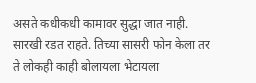असते कधीकधी कामावर सुद्धा जात नाही. सारखी रडत राहते. तिच्या सासरी फोन केला तर ते लोकही काही बोलायला भेटायला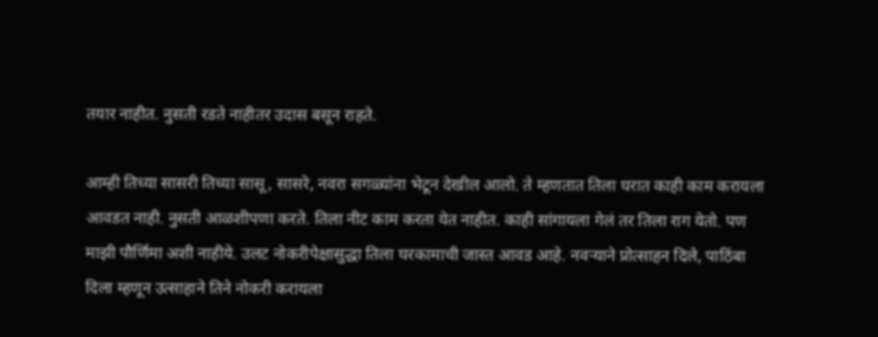तयार नाहीत. नुसती रडते नाहीतर उदास बसून राहते.

आम्ही तिच्या सासरी तिच्या सासू, सासरे, नवरा सगळ्यांना भेटून देखील आलो. ते म्हणतात तिला घरात काही काम करायला आवडत नाही. नुसती आळशीपणा करते. तिला नीट काम करता येत नाहीत. काही सांगायला गेलं तर तिला राग येतो. पण माझी पौर्णिमा अशी नाहीये. उलट नोकरीपेक्षासुद्धा तिला घरकामाची जास्त आवड आहे. नवऱ्याने प्रोत्साहन दिले, पाठिंबा दिला म्हणून उत्साहाने तिने नोकरी करायला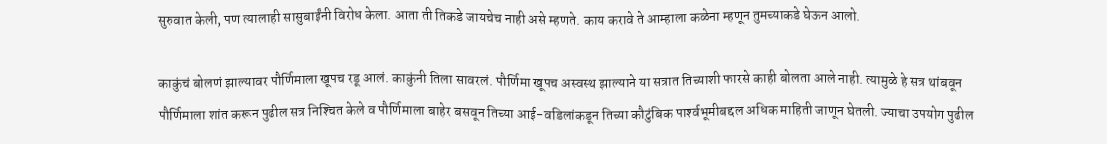सुरुवात केली, पण त्यालाही सासुबाईंनी विरोध केला. आता ती तिकडे जायचेच नाही असे म्हणते. काय करावे ते आम्हाला कळेना म्हणून तुमच्याकडे घेऊन आलो.

काकुंचं बोलणं झाल्यावर पौर्णिमाला खूपच रडू आलं. काकुंनी तिला सावरलं. पौर्णिमा खूपच अस्वस्थ झाल्याने या सत्रात तिच्याशी फारसे काही बोलता आले नाही. त्यामुळे हे सत्र थांबवून पौर्णिमाला शांत करून पुढील सत्र निश्‍चित केले व पौर्णिमाला बाहेर बसवून तिच्या आई-वडिलांकडून तिच्या कौटुंबिक पार्श्‍वभूमीबद्दल अधिक माहिती जाणून घेतली. ज्याचा उपयोग पुढील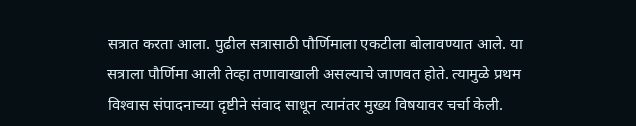सत्रात करता आला. पुढील सत्रासाठी पौर्णिमाला एकटीला बोलावण्यात आले. या सत्राला पौर्णिमा आली तेव्हा तणावाखाली असल्याचे जाणवत होते. त्यामुळे प्रथम विश्‍वास संपादनाच्या दृष्टीने संवाद साधून त्यानंतर मुख्य विषयावर चर्चा केली.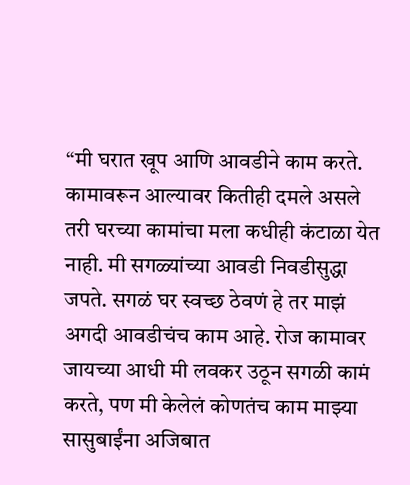“मी घरात खूप आणि आवडीने काम करते. कामावरून आल्यावर कितीही दमले असले तरी घरच्या कामांचा मला कधीही कंटाळा येत नाही. मी सगळ्यांच्या आवडी निवडीसुद्धा जपते. सगळं घर स्वच्छ ठेवणं हे तर माझं अगदी आवडीचंच काम आहे. रोज कामावर जायच्या आधी मी लवकर उठून सगळी कामं करते, पण मी केलेलं कोणतंच काम माझ्या सासुबाईंना अजिबात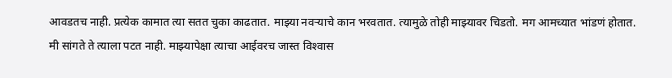आवडतच नाही. प्रत्येक कामात त्या सतत चुका काढतात. माझ्या नवऱ्याचे कान भरवतात. त्यामुळे तोही माझ्यावर चिडतो. मग आमच्यात भांडणं होतात. मी सांगते ते त्याला पटत नाही. माझ्यापेक्षा त्याचा आईवरच जास्त विश्‍वास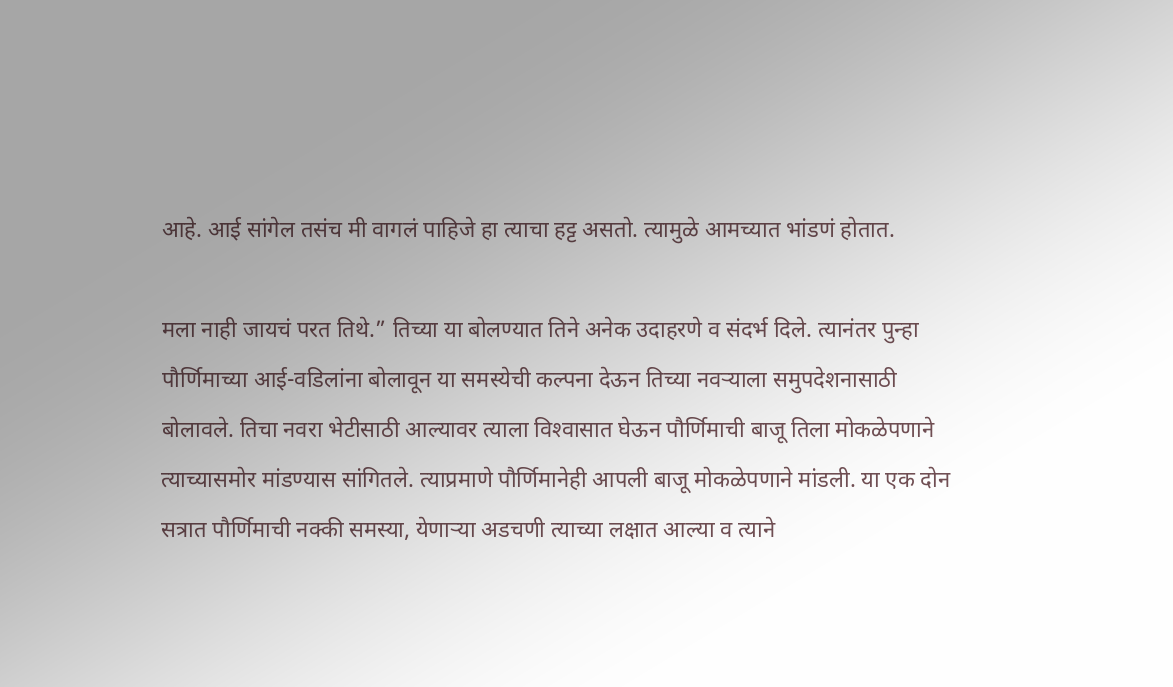आहे. आई सांगेल तसंच मी वागलं पाहिजे हा त्याचा हट्ट असतो. त्यामुळे आमच्यात भांडणं होतात.

मला नाही जायचं परत तिथे.” तिच्या या बोलण्यात तिने अनेक उदाहरणे व संदर्भ दिले. त्यानंतर पुन्हा पौर्णिमाच्या आई-वडिलांना बोलावून या समस्येची कल्पना देऊन तिच्या नवऱ्याला समुपदेशनासाठी बोलावले. तिचा नवरा भेटीसाठी आल्यावर त्याला विश्‍वासात घेऊन पौर्णिमाची बाजू तिला मोकळेपणाने त्याच्यासमोर मांडण्यास सांगितले. त्याप्रमाणे पौर्णिमानेही आपली बाजू मोकळेपणाने मांडली. या एक दोन सत्रात पौर्णिमाची नक्की समस्या, येणाऱ्या अडचणी त्याच्या लक्षात आल्या व त्याने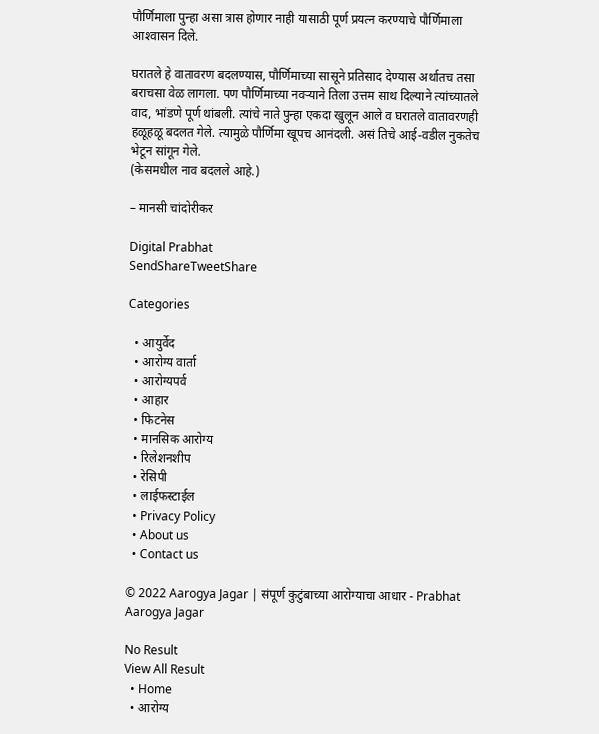पौर्णिमाला पुन्हा असा त्रास होणार नाही यासाठी पूर्ण प्रयत्न करण्याचे पौर्णिमाला आश्‍वासन दिले.

घरातले हे वातावरण बदलण्यास, पौर्णिमाच्या सासूने प्रतिसाद देण्यास अर्थातच तसा बराचसा वेळ लागला. पण पौर्णिमाच्या नवऱ्याने तिला उत्तम साथ दिल्याने त्यांच्यातले वाद, भांडणे पूर्ण थांबली. त्यांचे नाते पुन्हा एकदा खुलून आले व घरातले वातावरणही हळूहळू बदलत गेले. त्यामुळे पौर्णिमा खूपच आनंदली. असं तिचे आई-वडील नुकतेच भेटून सांगून गेले.
(केसमधील नाव बदलले आहे.)

– मानसी चांदोरीकर

Digital Prabhat
SendShareTweetShare

Categories

  • आयुर्वेद
  • आरोग्य वार्ता
  • आरोग्यपर्व
  • आहार
  • फिटनेस
  • मानसिक आरोग्य
  • रिलेशनशीप
  • रेसिपी
  • लाईफस्टाईल
  • Privacy Policy
  • About us
  • Contact us

© 2022 Aarogya Jagar | संपूर्ण कुटुंबाच्या आरोग्याचा आधार - Prabhat Aarogya Jagar

No Result
View All Result
  • Home
  • आरोग्य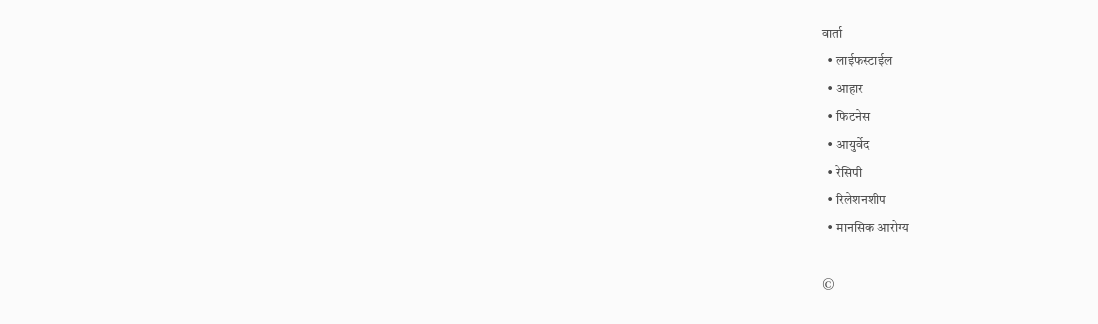वार्ता
  • लाईफस्टाईल
  • आहार
  • फिटनेस
  • आयुर्वेद
  • रेसिपी
  • रिलेशनशीप
  • मानसिक आरोग्य

©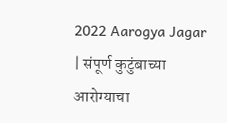2022 Aarogya Jagar | संपूर्ण कुटुंबाच्या आरोग्याचा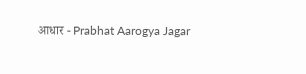आधार - Prabhat Aarogya Jagar